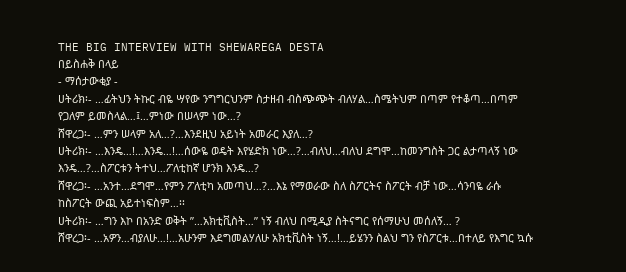THE BIG INTERVIEW WITH SHEWAREGA DESTA
በይስሐቅ በላይ
- ማሰታውቂያ -
ሀትሪክ፡- …ፊትህን ትኩር ብዬ ሣየው ንግግርህንም ስታዘብ ብስጭጭት ብለሃል…ስሜትህም በጣም የተቆጣ…በጣም የጋለም ይመስላል…፤…ምነው በሠላም ነው…?
ሸዋረጋ፡- …ምን ሠላም አለ…?…እንደዚህ አይነት አመራር እያለ…?
ሀትሪክ፡- …እንዴ…!…እንዴ…!…ሰውዬ ወዴት እየሄድክ ነው…?…ብለህ…ብለህ ደግሞ…ከመንግስት ጋር ልታጣላኝ ነው እንዴ…?…ስፖርቱን ትተህ…ፖለቲከኛ ሆንክ እንዴ…?
ሸዋረጋ፡- …አንተ…ደግሞ…የምን ፖለቲካ አመጣህ…?…እኔ የማወራው ስለ ስፖርትና ስፖርት ብቻ ነው…ሳንባዬ ራሱ ከስፖርት ውጪ አይተነፍስም…፡፡
ሀትሪክ፡- …ግን እኮ በአንድ ወቅት ”…አክቲቪስት…” ነኝ ብለህ በሚዲያ ስትናግር የሰማሁህ መሰለኝ… ?
ሸዋረጋ፡- …አዎን…ብያለሁ…!…አሁንም እደግመልሃለሁ አክቲቪስት ነኝ…!…ይሄንን ስልህ ግን የስፖርቱ…በተለይ የእግር ኳሱ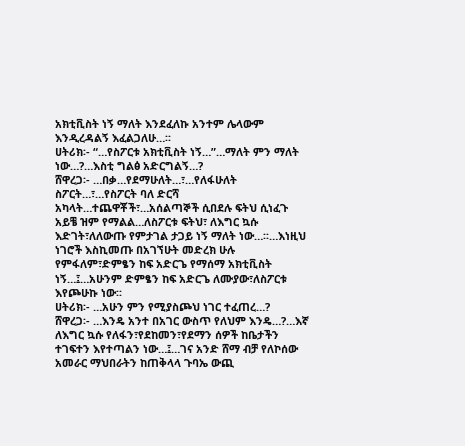አክቲቪስት ነኝ ማለት እንደፈለኩ አንተም ሌላውም እንዲረዳልኝ እፈልጋለሁ…፡፡
ሀትሪክ፡- “…የስፖርቱ አክቲቪስት ነኝ…”…ማለት ምን ማለት ነው…?…እስቲ ግልፅ አድርግልኝ…?
ሸዋረጋ፡- …በቃ…የደማሁለት…፣…የለፋሁለት ስፖርት…፣…የስፖርት ባለ ድርሻ አካላት…ተጨዋቾች፣…አሰልጣኞች ሲበደሉ ፍትህ ሲነፈጉ አይቼ ዝም የማልል…ለስፖርቱ ፍትህ፣ ለእግር ኳሱ እድገት፣ለለውጡ የምታገል ታጋይ ነኝ ማለት ነው…፡፡…እነዚህ ነገሮች እስኪመጡ በአገኘሁት መድረክ ሁሉ የምፋለም፣ድምፄን ከፍ አድርጌ የማሰማ አክቲቪስት ነኝ…፤…አሁንም ድምፄን ከፍ አድርጌ ለሙያው፣ለስፖርቱ እየጮሁኩ ነው፡፡
ሀትሪክ፡- …አሁን ምን የሚያስጮህ ነገር ተፈጠረ…?
ሸዋረጋ፡- …እንዴ አንተ በአገር ውስጥ የለህም እንዴ…?…እኛ ለእግር ኳሱ የለፋን፣የደከመን፣የደማን ሰዎች ከቤታችን ተገፍተን እየተጣልን ነው…፤…ገና አንድ ሸማ ብቻ የለኮሰው አመራር ማህበራትን ከጠቅላላ ጉባኤ ውጪ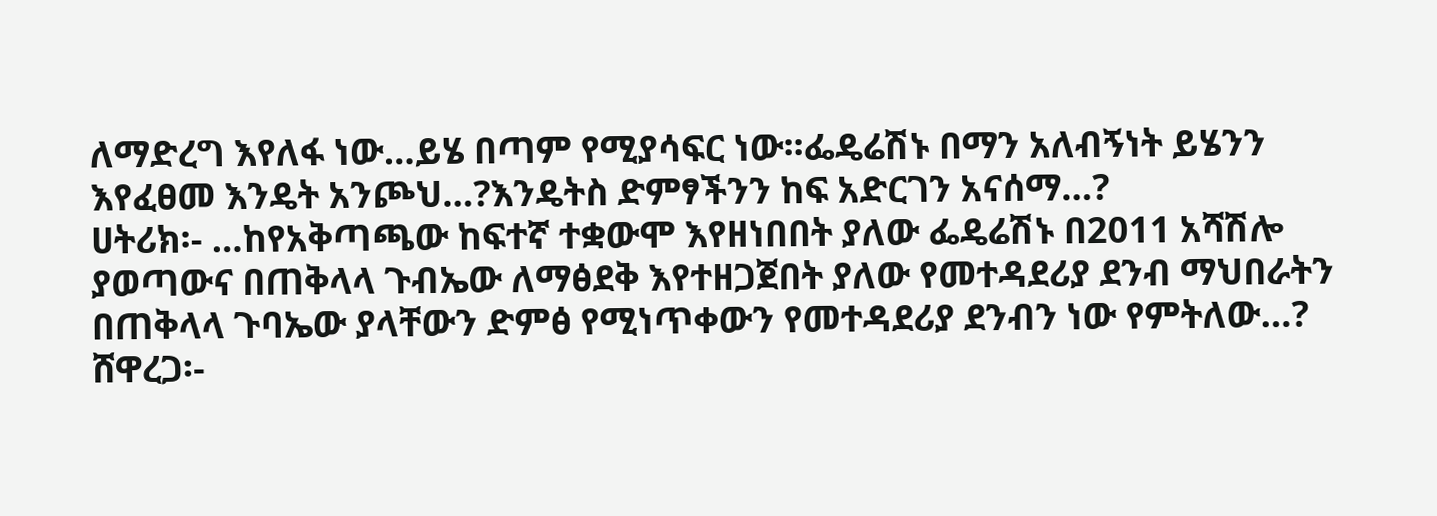ለማድረግ እየለፋ ነው…ይሄ በጣም የሚያሳፍር ነው፡፡ፌዴሬሽኑ በማን አለብኝነት ይሄንን እየፈፀመ እንዴት አንጮህ…?እንዴትስ ድምፃችንን ከፍ አድርገን አናሰማ…?
ሀትሪክ፡- …ከየአቅጣጫው ከፍተኛ ተቋውሞ እየዘነበበት ያለው ፌዴሬሽኑ በ2011 አሻሽሎ ያወጣውና በጠቅላላ ጉብኤው ለማፅደቅ እየተዘጋጀበት ያለው የመተዳደሪያ ደንብ ማህበራትን በጠቅላላ ጉባኤው ያላቸውን ድምፅ የሚነጥቀውን የመተዳደሪያ ደንብን ነው የምትለው…?
ሸዋረጋ፡-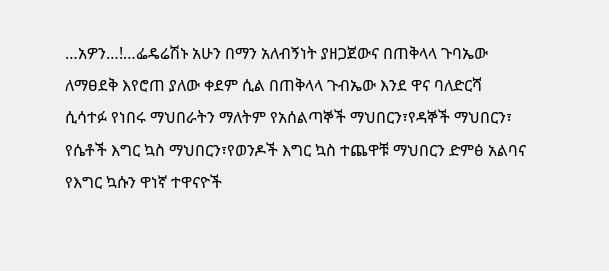…አዎን…!…ፌዴሬሽኑ አሁን በማን አለብኝነት ያዘጋጀውና በጠቅላላ ጉባኤው ለማፀደቅ እየሮጠ ያለው ቀደም ሲል በጠቅላላ ጉብኤው እንደ ዋና ባለድርሻ ሲሳተፉ የነበሩ ማህበራትን ማለትም የአሰልጣኞች ማህበርን፣የዳኞች ማህበርን፣ የሴቶች እግር ኳስ ማህበርን፣የወንዶች እግር ኳስ ተጨዋቹ ማህበርን ድምፅ አልባና የእግር ኳሱን ዋነኛ ተዋናዮች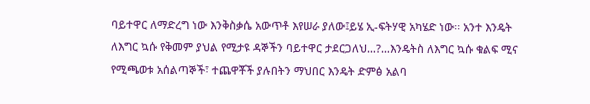ባይተዋር ለማድረግ ነው እንቅስቃሴ አውጥቶ እየሠራ ያለው፤ይሄ ኢ-ፍትሃዊ አካሄድ ነው፡፡ አንተ እንዴት ለእግር ኳሱ የቅመም ያህል የሚታዩ ዳኞችን ባይተዋር ታደርጋለህ…?…እንዴትስ ለእግር ኳሱ ቁልፍ ሚና የሚጫወቱ አሰልጣኞች፣ ተጨዋቾች ያሉበትን ማህበር እንዴት ድምፅ አልባ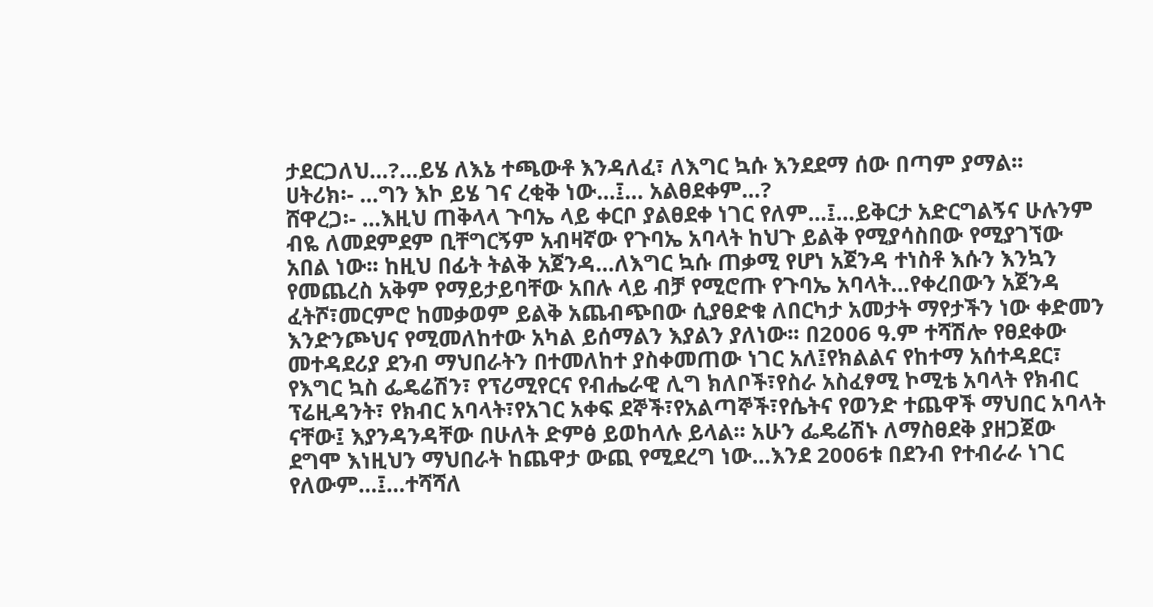ታደርጋለህ…?…ይሄ ለእኔ ተጫውቶ እንዳለፈ፣ ለእግር ኳሱ እንደደማ ሰው በጣም ያማል፡፡
ሀትሪክ፡- …ግን እኮ ይሄ ገና ረቂቅ ነው…፤… አልፀደቀም…?
ሸዋረጋ፡- …እዚህ ጠቅላላ ጉባኤ ላይ ቀርቦ ያልፀደቀ ነገር የለም…፤…ይቅርታ አድርግልኝና ሁሉንም ብዬ ለመደምደም ቢቸግርኝም አብዛኛው የጉባኤ አባላት ከህጉ ይልቅ የሚያሳስበው የሚያገኘው አበል ነው፡፡ ከዚህ በፊት ትልቅ አጀንዳ…ለእግር ኳሱ ጠቃሚ የሆነ አጀንዳ ተነስቶ እሱን እንኳን የመጨረስ አቅም የማይታይባቸው አበሉ ላይ ብቻ የሚሮጡ የጉባኤ አባላት…የቀረበውን አጀንዳ ፈትሾ፣መርምሮ ከመቃወም ይልቅ አጨብጭበው ሲያፀድቁ ለበርካታ አመታት ማየታችን ነው ቀድመን እንድንጮህና የሚመለከተው አካል ይሰማልን እያልን ያለነው፡፡ በ2006 ዓ.ም ተሻሽሎ የፀደቀው መተዳደሪያ ደንብ ማህበራትን በተመለከተ ያስቀመጠው ነገር አለ፤የክልልና የከተማ አሰተዳደር፣ የእግር ኳስ ፌዴሬሽን፣ የፕሪሚየርና የብሔራዊ ሊግ ክለቦች፣የስራ አስፈፃሚ ኮሚቴ አባላት የክብር ፕሬዚዳንት፣ የክብር አባላት፣የአገር አቀፍ ደኞች፣የአልጣኞች፣የሴትና የወንድ ተጨዋች ማህበር አባላት ናቸው፤ እያንዳንዳቸው በሁለት ድምፅ ይወከላሉ ይላል፡፡ አሁን ፌዴሬሽኑ ለማስፀደቅ ያዘጋጀው ደግሞ እነዚህን ማህበራት ከጨዋታ ውጪ የሚደረግ ነው…እንደ 2006ቱ በደንብ የተብራራ ነገር የለውም…፤…ተሻሻለ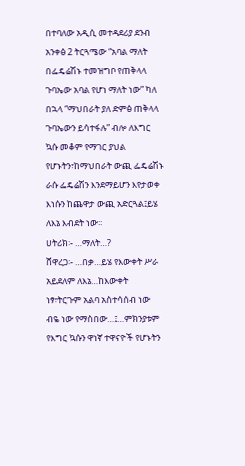በተባለው አዲሲ መተዳደሪያ ደንብ አንቀፅ 2 ትርጓሜው “አባል ማለት በፌዴሬሽኑ ተመዝግቦ የጠቅላላ ጉባኤው አባል የሆነ ማለት ነው” ካለ በኋላ “ማህበራት ያለ ድምፅ ጠቅላላ ጉባኤውን ይሳተፋሉ” ብሎ ለእግር ኳሱ መቆም የማገር ያህል የሆኑትን፣ከማህበራት ውጪ ፌዴሬሽኑ ራሱ ፌዴሬሽን እንደማይሆን እየታወቀ እነሱን ከጨዋታ ውጪ አድርጓል፤ይሄ ለእኔ እብደት ነው፡፡
ሀትሪክ፡- …ማለት…?
ሸዋረጋ፡- …በቃ…ይሄ የእውቀት ሥራ አይደለም ለእኔ…ከእውቀት ነፃ፣ትርጉም አልባ አስተሳሰብ ነው ብዬ ነው የማስበው…፤…ምክንያቱም የእግር ኳሱን ዋነኛ ተዋናዮች የሆኑትን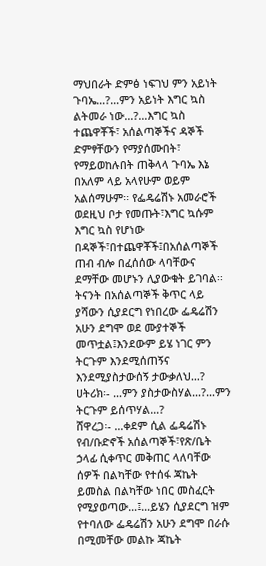ማህበራት ድምፅ ነፍገህ ምን አይነት ጉባኤ…?…ምን አይነት እግር ኳስ ልትመራ ነው…?…እግር ኳስ ተጨዋቾች፣ አሰልጣኞችና ዳኞች ድምፃቸውን የማያሰሙበት፣ የማይወከሉበት ጠቅላላ ጉባኤ እኔ በአለም ላይ አላየሁም ወይም አልሰማሁም፡፡ የፌዴሬሽኑ አመራሮች ወደዚህ ቦታ የመጡት፣እግር ኳሱም እግር ኳስ የሆነው በዳኞች፣በተጨዋቾች፤በአሰልጣኞች ጠብ ብሎ በፈሰሰው ላባቸውና ደማቸው መሆኑን ሊያውቁት ይገባል፡፡ ትናንት በአሰልጣኞች ቅጥር ላይ ያሻውን ሲያደርግ የነበረው ፌዴሬሽን አሁን ደግሞ ወደ ሙያተኞች መጥቷል፤እንደውም ይሄ ነገር ምን ትርጉም እንደሚሰጠኝና እንደሚያስታውሰኝ ታውቃለህ…?
ሀትሪክ፡- …ምን ያስታውስሃል…?…ምን ትርጉም ይሰጥሃል…?
ሸዋረጋ፡- …ቀደም ሲል ፌዴሬሽኑ የብ/ቡድኖች አሰልጣኞች፣የጽ/ቤት ኃላፊ ሲቀጥር መቅጠር ላለባቸው ሰዎች በልካቸው የተሰፋ ጃኬት ይመስል በልካቸው ነበር መስፈርት የሚያወጣው…፤…ይሄን ሲያደርግ ዝም የተባለው ፌዴሬሽን አሁን ደግሞ በራሱ በሚመቸው መልኩ ጃኬት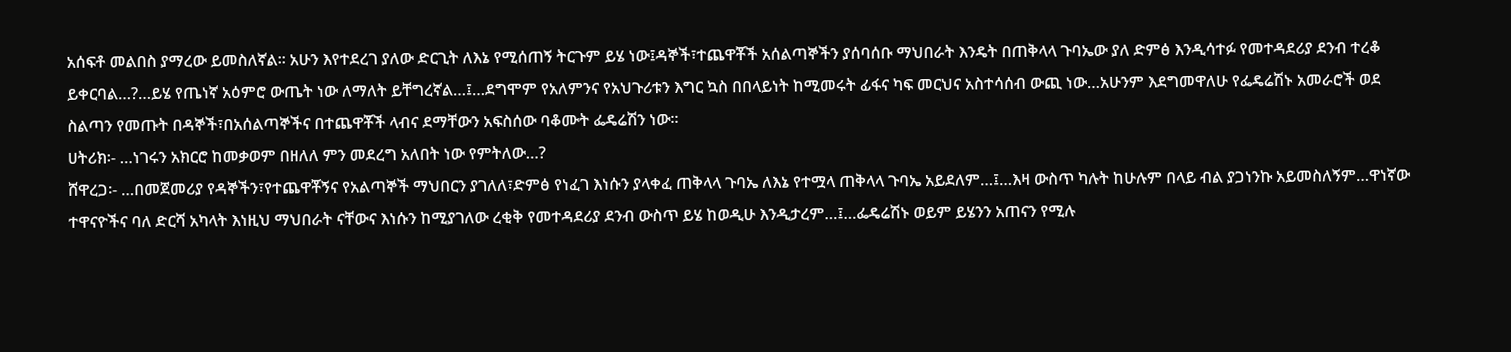አሰፍቶ መልበስ ያማረው ይመስለኛል፡፡ አሁን እየተደረገ ያለው ድርጊት ለእኔ የሚሰጠኝ ትርጉም ይሄ ነው፤ዳኞች፣ተጨዋቾች አሰልጣኞችን ያሰባሰቡ ማህበራት እንዴት በጠቅላላ ጉባኤው ያለ ድምፅ እንዲሳተፉ የመተዳደሪያ ደንብ ተረቆ ይቀርባል…?…ይሄ የጤነኛ አዕምሮ ውጤት ነው ለማለት ይቸግረኛል…፤…ደግሞም የአለምንና የአህጉሪቱን እግር ኳስ በበላይነት ከሚመሩት ፊፋና ካፍ መርህና አስተሳሰብ ውጪ ነው…አሁንም እደግመዋለሁ የፌዴሬሽኑ አመራሮች ወደ ስልጣን የመጡት በዳኞች፣በአሰልጣኞችና በተጨዋቾች ላብና ደማቸውን አፍስሰው ባቆሙት ፌዴሬሽን ነው፡፡
ሀትሪክ፡- …ነገሩን አክርሮ ከመቃወም በዘለለ ምን መደረግ አለበት ነው የምትለው…?
ሸዋረጋ፡- …በመጀመሪያ የዳኞችን፣የተጨዋቾኝና የአልጣኞች ማህበርን ያገለለ፣ድምፅ የነፈገ እነሱን ያላቀፈ ጠቅላላ ጉባኤ ለእኔ የተሟላ ጠቅላላ ጉባኤ አይደለም…፤…እዛ ውስጥ ካሉት ከሁሉም በላይ ብል ያጋነንኩ አይመስለኝም…ዋነኛው ተዋናዮችና ባለ ድርሻ አካላት እነዚህ ማህበራት ናቸውና እነሱን ከሚያገለው ረቂቅ የመተዳደሪያ ደንብ ውስጥ ይሄ ከወዲሁ እንዲታረም…፤…ፌዴሬሽኑ ወይም ይሄንን አጠናን የሚሉ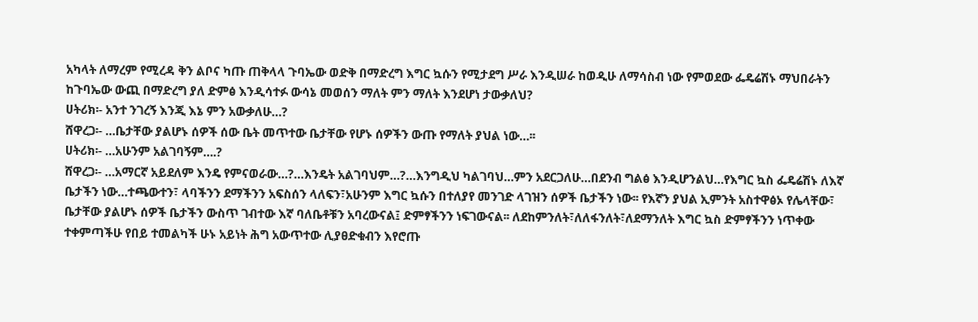አካላት ለማረም የሚረዳ ቅን ልቦና ካጡ ጠቅላላ ጉባኤው ወድቅ በማድረግ እግር ኳሱን የሚታደግ ሥራ እንዲሠራ ከወዲሁ ለማሳስብ ነው የምወደው ፌዴሬሽኑ ማህበራትን ከጉባኤው ውጪ በማድረግ ያለ ድምፅ እንዲሳተፉ ውሳኔ መወሰን ማለት ምን ማለት እንደሆነ ታውቃለህ?
ሀትሪክ፡- አንተ ንገረኝ እንጂ እኔ ምን አውቃለሁ…?
ሸዋረጋ፡- …ቤታቸው ያልሆኑ ሰዎች ሰው ቤት መጥተው ቤታቸው የሆኑ ሰዎችን ውጡ የማለት ያህል ነው…፡፡
ሀትሪክ፡- …አሁንም አልገባኝም….?
ሸዋረጋ፡- …አማርኛ አይደለም እንዴ የምናወራው…?…እንዴት አልገባህም…?…እንግዲህ ካልገባህ…ምን አደርጋለሁ…በደንብ ግልፅ እንዲሆንልህ…የእግር ኳስ ፌዴሬሽኑ ለእኛ ቤታችን ነው…ተጫውተን፣ ላባችንን ደማችንን አፍስሰን ላለፍን፣አሁንም እግር ኳሱን በተለያየ መንገድ ላገዝን ሰዎች ቤታችን ነው፡፡ የእኛን ያህል ኢምንት አስተዋፅኦ የሌላቸው፣ ቤታቸው ያልሆኑ ሰዎች ቤታችን ውስጥ ገብተው እኛ ባለቤቶቹን አባረውናል፤ ድምፃችንን ነፍገውናል፡፡ ለደከምንለት፣ለለፋንለት፣ለደማንለት እግር ኳስ ድምፃችንን ነጥቀው ተቀምጣችሁ የበይ ተመልካች ሁኑ አይነት ሕግ አውጥተው ሊያፀድቁብን እየሮጡ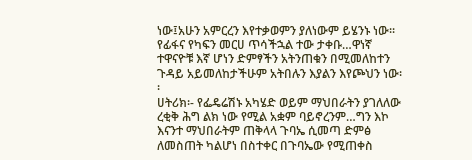ነው፤አሁን አምርረን እየተቃወምን ያለነውም ይሄንኑ ነው፡፡ የፊፋና የካፍን መርሀ ጥሳችኋል ተው ታቀቡ…ዋነኛ ተዋናዮቹ እኛ ሆነን ድምፃችን አትንጠቁን በሚመለከተን ጉዳይ አይመለከታችሁም አትበሉን እያልን እየጮህን ነው፡፡
ሀትሪክ፡- የፌዴሬሽኑ አካሄድ ወይም ማህበራትን ያገለለው ረቂቅ ሕግ ልክ ነው የሚል አቋም ባይኖረንም…ግን እኮ እናንተ ማህበራትም ጠቅላላ ጉባኤ ሲመጣ ድምፅ ለመስጠት ካልሆነ በስተቀር በጉባኤው የሚጠቀስ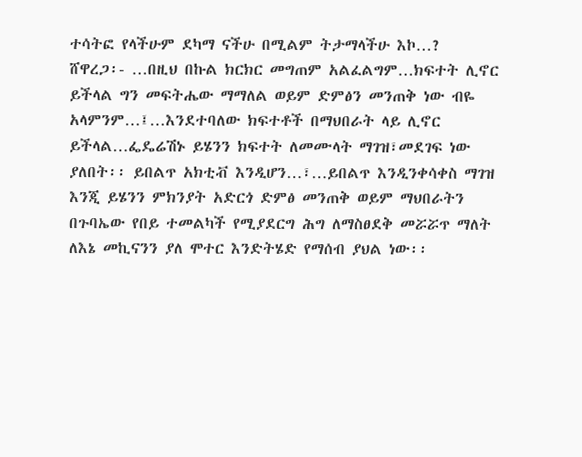ተሳትፎ የላችሁም ደካማ ናችሁ በሚልም ትታማላችሁ እኮ…?
ሸዋረጋ፡- …በዚህ በኩል ክርክር መግጠም አልፈልግም…ክፍተት ሊኖር ይችላል ግን መፍትሔው ማማለል ወይም ድምፅን መንጠቅ ነው ብዬ አላምንም…፤…እንደተባለው ክፍተቶች በማህበራት ላይ ሊኖር ይችላል…ፌዴሬሽኑ ይሄንን ክፍተት ለመሙላት ማገዝ፣መደገፍ ነው ያለበት፡፡ ይበልጥ አክቲቭ እንዲሆን…፣…ይበልጥ እንዲንቀሳቀስ ማገዝ እንጂ ይሄንን ምክንያት አድርጎ ድምፅ መንጠቅ ወይም ማህበራትን በጉባኤው የበይ ተመልካች የሚያደርግ ሕግ ለማስፀደቅ መሯሯጥ ማለት ለእኔ መኪናንን ያለ ሞተር እንድትሄድ የማሰብ ያህል ነው፡፡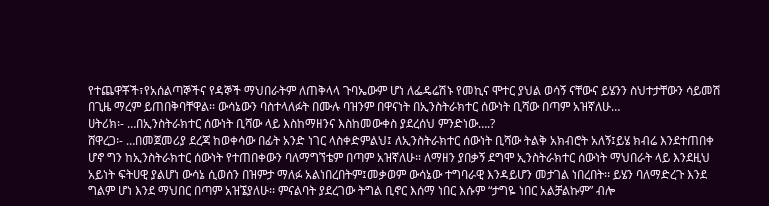የተጨዋቾች፣የአሰልጣኞችና የዳኞች ማህበራትም ለጠቅላላ ጉባኤውም ሆነ ለፌዴሬሽኑ የመኪና ሞተር ያህል ወሳኝ ናቸውና ይሄንን ስህተታቸውን ሳይመሽ በጊዜ ማረም ይጠበቅባቸዋል፡፡ ውሳኔውን ባስተላለፉት በሙሉ ባዝንም በዋናነት በኢንስትራክተር ሰውነት ቢሻው በጣም አዝኛለሁ…
ሀትሪክ፡- …በኢንስትራክተር ሰውነት ቢሻው ላይ እስከማዘንና እስከመውቀስ ያደረሰህ ምንድነው….?
ሸዋረጋ፡- …በመጀመሪያ ደረጃ ከወቀሳው በፊት አንድ ነገር ላስቀድምልህ፤ ለኢንስትራክተር ሰውነት ቢሻው ትልቅ አክብሮት አለኝ፤ይሄ ክብሬ እንደተጠበቀ ሆኖ ግን ከኢንስትራክተር ሰውነት የተጠበቀውን ባለማግኘቴም በጣም አዝኛለሁ፡፡ ለማዘን ያበቃኝ ደግሞ ኢንስትራክተር ሰውነት ማህበራት ላይ እንደዚህ አይነት ፍትሀዊ ያልሆነ ውሳኔ ሲወሰን በዝምታ ማለፉ አልነበረበትም፤መቃወም ውሳኔው ተግባራዊ እንዳይሆን መታገል ነበረበት፡፡ ይሄን ባለማድረጉ እንደ ግልም ሆነ እንደ ማህበር በጣም አዝኜያለሁ፡፡ ምናልባት ያደረገው ትግል ቢኖር እሰማ ነበር እሱም “ታግዬ ነበር አልቻልኩም” ብሎ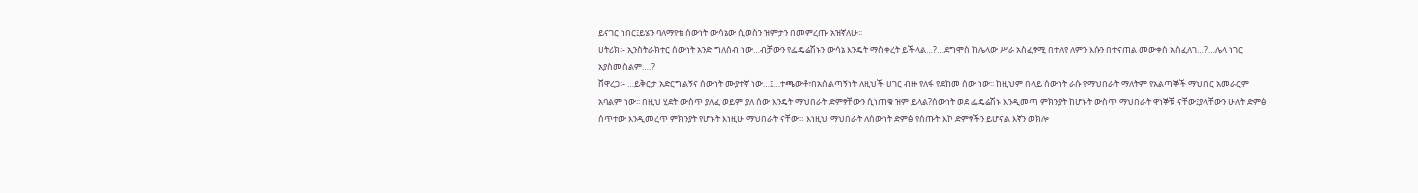ይናገር ነበር፤ይሄን ባለማየቴ ሰውነት ውሳኔው ሲወስን ዝምታን በመምረጡ አዝኛለሁ፡፡
ሀትሪክ፡- ኢንስትራክተር ሰውነት አንድ ግለሰብ ነው…ብቻውን የፌዴሬሽኑን ውሳኔ እንዴት ማስቀረት ይችላል…?…ደግሞስ ከሌላው ሥራ አስፈፃሚ በተለየ ለምን እሱን በተናጠል መውቀስ አስፈለገ…?…ሌላ ነገር አያስመስልም….?
ሸዋረጋ፡- …ይቅርታ አድርግልኝና ሰውነት ሙያተኛ ነው…፤…ተጫውቶ፣በአሰልጣኝነት ለዚህች ሀገር ብዙ የለፋ የደከመ ሰው ነው፡፡ ከዚህም በላይ ሰውነት ራሱ የማህበራት ማለትም የአልጣኞች ማህበር አመራርም አባልም ነው፡፡ በዚህ ሂደት ውስጥ ያለፈ ወይም ያለ ሰው እንዴት ማህበራት ድምፃቸውን ሲነጠቁ ዝም ይላል?ሰውነት ወደ ፌዴሬሽኑ እንዲመጣ ምክንያት ከሆኑት ውስጥ ማህበራት ዋነኞቹ ናቸው፤ያላቸውን ሁለት ድምፅ ሰጥተው እንዲመረጥ ምክንያት የሆኑት እነዚሁ ማህበራት ናቸው። እነዚህ ማህበራት ለሰውነት ድምፅ የሰጡት እኮ ድምፃችን ይሆናል እኛን ወክሎ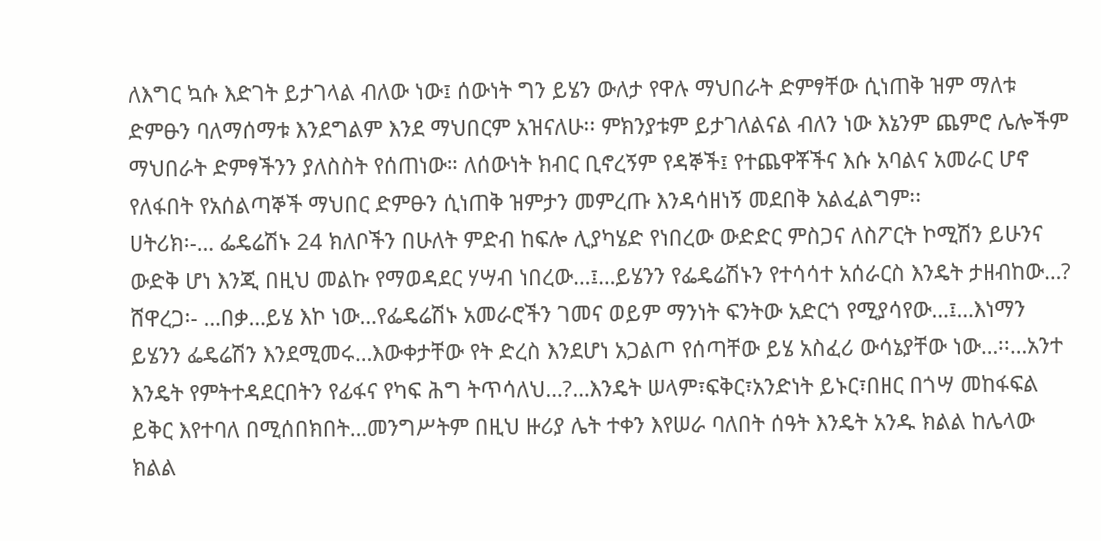ለእግር ኳሱ እድገት ይታገላል ብለው ነው፤ ሰውነት ግን ይሄን ውለታ የዋሉ ማህበራት ድምፃቸው ሲነጠቅ ዝም ማለቱ ድምፁን ባለማሰማቱ እንደግልም እንደ ማህበርም አዝናለሁ፡፡ ምክንያቱም ይታገለልናል ብለን ነው እኔንም ጨምሮ ሌሎችም ማህበራት ድምፃችንን ያለስስት የሰጠነው። ለሰውነት ክብር ቢኖረኝም የዳኞች፤ የተጨዋቾችና እሱ አባልና አመራር ሆኖ የለፋበት የአሰልጣኞች ማህበር ድምፁን ሲነጠቅ ዝምታን መምረጡ እንዳሳዘነኝ መደበቅ አልፈልግም፡፡
ሀትሪክ፡-… ፌዴሬሽኑ 24 ክለቦችን በሁለት ምድብ ከፍሎ ሊያካሄድ የነበረው ውድድር ምስጋና ለስፖርት ኮሚሽን ይሁንና ውድቅ ሆነ እንጂ በዚህ መልኩ የማወዳደር ሃሣብ ነበረው…፤…ይሄንን የፌዴሬሽኑን የተሳሳተ አሰራርስ እንዴት ታዘብከው…?
ሸዋረጋ፡- …በቃ…ይሄ እኮ ነው…የፌዴሬሽኑ አመራሮችን ገመና ወይም ማንነት ፍንትው አድርጎ የሚያሳየው…፤…እነማን ይሄንን ፌዴሬሽን እንደሚመሩ…እውቀታቸው የት ድረስ እንደሆነ አጋልጦ የሰጣቸው ይሄ አስፈሪ ውሳኔያቸው ነው…፡፡…አንተ እንዴት የምትተዳደርበትን የፊፋና የካፍ ሕግ ትጥሳለህ…?…እንዴት ሠላም፣ፍቅር፣አንድነት ይኑር፣በዘር በጎሣ መከፋፍል ይቅር እየተባለ በሚሰበክበት…መንግሥትም በዚህ ዙሪያ ሌት ተቀን እየሠራ ባለበት ሰዓት እንዴት አንዱ ክልል ከሌላው ክልል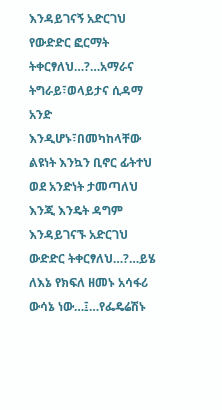እንዳይገናኝ አድርገህ የውድድር ፎርማት ትቀርፃለህ…?…አማራና ትግራይ፣ወላይታና ሲዳማ አንድ እንዲሆኑ፣በመካከላቸው ልዩነት እንኳን ቢኖር ፊትተህ ወደ አንድነት ታመጣለህ እንጂ እንዴት ዳግም እንዳይገናኙ አድርገህ ውድድር ትቀርፃለህ…?…ይሄ ለእኔ የክፍለ ዘመኑ አሳፋሪ ውሳኔ ነው…፤…የፌዴሬሽኑ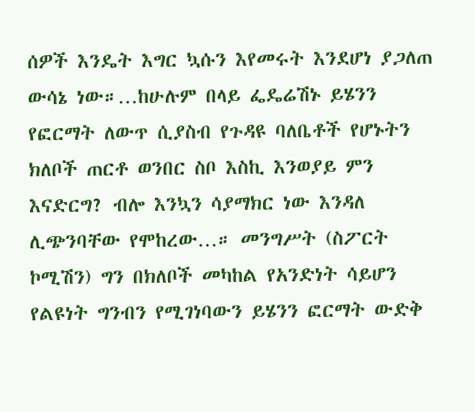ሰዎች እንዴት እግር ኳሱን እየመሩት እንደሆነ ያጋለጠ ውሳኔ ነው።…ከሁሉም በላይ ፌዴሬሽኑ ይሄንን የፎርማት ለውጥ ሲያስብ የጉዳዩ ባለቤቶች የሆኑትን ክለቦች ጠርቶ ወንበር ስቦ እስኪ እንወያይ ምን እናድርግ? ብሎ እንኳን ሳያማክር ነው እንዳለ ሊጭንባቸው የሞከረው…። መንግሥት (ስፖርት ኮሚሽን) ግን በክለቦች መካከል የአንድነት ሳይሆን የልዩነት ግንብን የሚገነባውን ይሄንን ፎርማት ውድቅ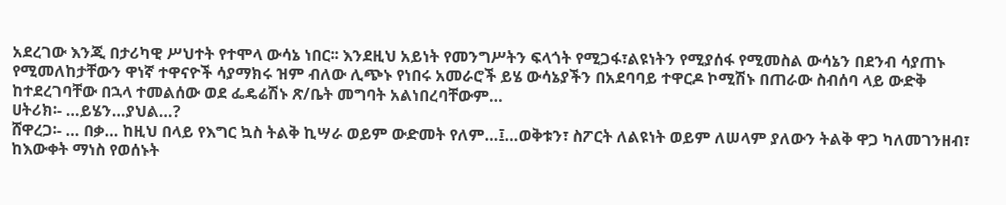አደረገው እንጂ በታሪካዊ ሥህተት የተሞላ ውሳኔ ነበር፡፡ እንደዚህ አይነት የመንግሥትን ፍላጎት የሚጋፋ፣ልዩነትን የሚያሰፋ የሚመስል ውሳኔን በደንብ ሳያጠኑ የሚመለከታቸውን ዋነኛ ተዋናዮች ሳያማክሩ ዝም ብለው ሊጭኑ የነበሩ አመራሮች ይሄ ውሳኔያችን በአደባባይ ተዋርዶ ኮሚሽኑ በጠራው ስብሰባ ላይ ውድቅ ከተደረገባቸው በኋላ ተመልሰው ወደ ፌዴሬሽኑ ጽ/ቤት መግባት አልነበረባቸውም…
ሀትሪክ፡- …ይሄን…ያህል…?
ሸዋረጋ፡- … በቃ… ከዚህ በላይ የእግር ኳስ ትልቅ ኪሣራ ወይም ውድመት የለም…፤…ወቅቱን፣ ስፖርት ለልዩነት ወይም ለሠላም ያለውን ትልቅ ዋጋ ካለመገንዘብ፣ ከእውቀት ማነስ የወሰኑት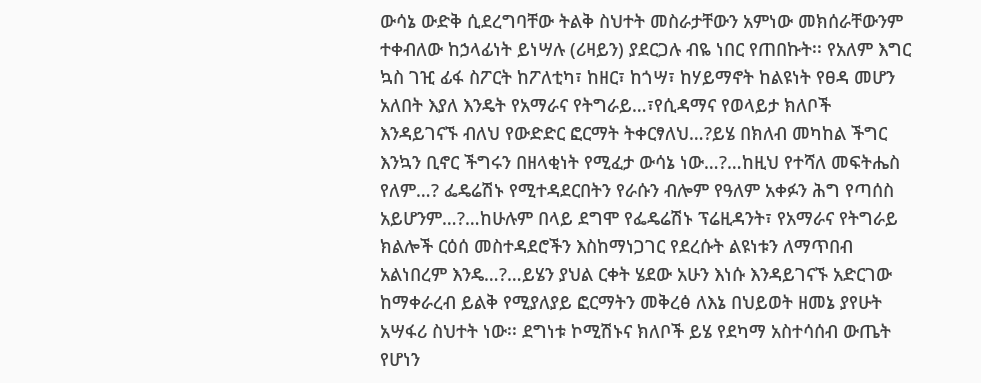ውሳኔ ውድቅ ሲደረግባቸው ትልቅ ስህተት መስራታቸውን አምነው መክሰራቸውንም ተቀብለው ከኃላፊነት ይነሣሉ (ሪዛይን) ያደርጋሉ ብዬ ነበር የጠበኩት፡፡ የአለም እግር ኳስ ገዢ ፊፋ ስፖርት ከፖለቲካ፣ ከዘር፣ ከጎሣ፣ ከሃይማኖት ከልዩነት የፀዳ መሆን አለበት እያለ እንዴት የአማራና የትግራይ…፣የሲዳማና የወላይታ ክለቦች እንዳይገናኙ ብለህ የውድድር ፎርማት ትቀርፃለህ…?ይሄ በክለብ መካከል ችግር እንኳን ቢኖር ችግሩን በዘላቂነት የሚፈታ ውሳኔ ነው…?…ከዚህ የተሻለ መፍትሔስ የለም…? ፌዴሬሽኑ የሚተዳደርበትን የራሱን ብሎም የዓለም አቀፉን ሕግ የጣሰስ አይሆንም…?…ከሁሉም በላይ ደግሞ የፌዴሬሽኑ ፕሬዚዳንት፣ የአማራና የትግራይ ክልሎች ርዕሰ መስተዳደሮችን እስከማነጋገር የደረሱት ልዩነቱን ለማጥበብ አልነበረም እንዴ…?…ይሄን ያህል ርቀት ሄደው አሁን እነሱ እንዳይገናኙ አድርገው ከማቀራረብ ይልቅ የሚያለያይ ፎርማትን መቅረፅ ለእኔ በህይወት ዘመኔ ያየሁት አሣፋሪ ስህተት ነው፡፡ ደግነቱ ኮሚሽኑና ክለቦች ይሄ የደካማ አስተሳሰብ ውጤት የሆነን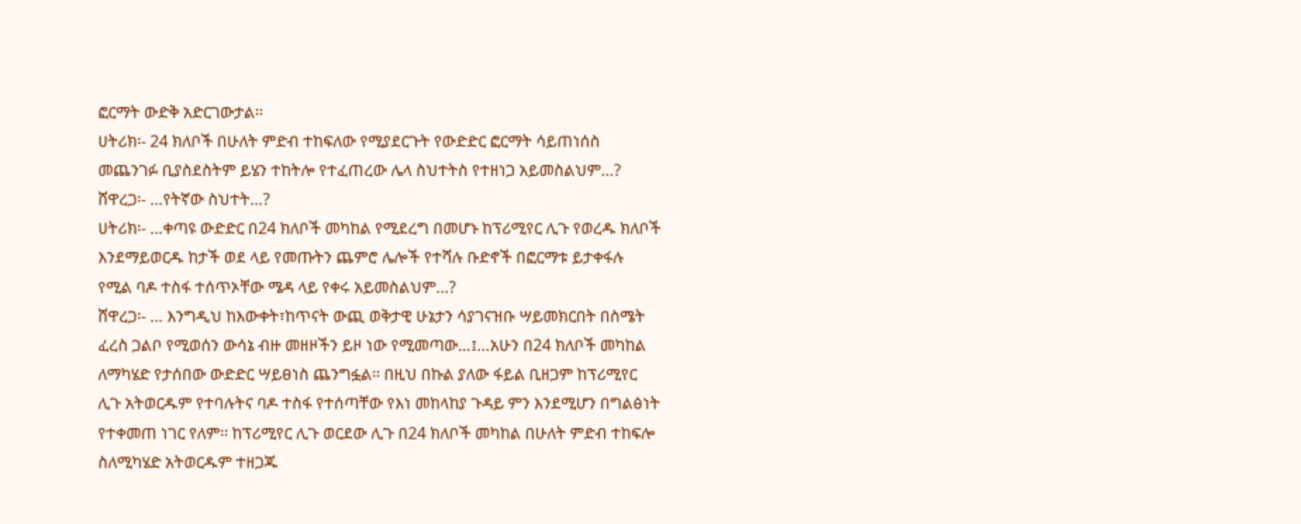ፎርማት ውድቅ አድርገውታል፡፡
ሀትሪክ፡- 24 ክለቦች በሁለት ምድብ ተከፍለው የሚያደርጉት የውድድር ፎርማት ሳይጠነሰስ መጨንገፉ ቢያስደስትም ይሄን ተከትሎ የተፈጠረው ሌላ ስህተትስ የተዘነጋ አይመስልህም…?
ሸዋረጋ፡- …የትኛው ስህተት…?
ሀትሪክ፡- …ቀጣዩ ውድድር በ24 ክለቦች መካከል የሚደረግ በመሆኑ ከፕሪሚየር ሊጉ የወረዱ ክለቦች እንደማይወርዱ ከታች ወደ ላይ የመጡትን ጨምሮ ሌሎች የተሻሉ ቡድኖች በፎርማቱ ይታቀፋሉ የሚል ባዶ ተስፋ ተሰጥኦቸው ሜዳ ላይ የቀሩ አይመስልህም…?
ሸዋረጋ፡- … እንግዲህ ከእውቀት፣ከጥናት ውጪ ወቅታዊ ሁኔታን ሳያገናዝቡ ሣይመክርበት በስሜት ፈረስ ጋልቦ የሚወሰን ውሳኔ ብዙ መዘዞችን ይዞ ነው የሚመጣው…፤…አሁን በ24 ክለቦች መካከል ለማካሄድ የታሰበው ውድድር ሣይፀነስ ጨንግፏል፡፡ በዚህ በኩል ያለው ፋይል ቢዘጋም ከፕሪሚየር ሊጉ አትወርዱም የተባሉትና ባዶ ተስፋ የተሰጣቸው የእነ መከላከያ ጉዳይ ምን እንደሚሆን በግልፅነት የተቀመጠ ነገር የለም፡፡ ከፕሪሚየር ሊጉ ወርደው ሊጉ በ24 ክለቦች መካከል በሁለት ምድብ ተከፍሎ ስለሚካሄድ አትወርዱም ተዘጋጁ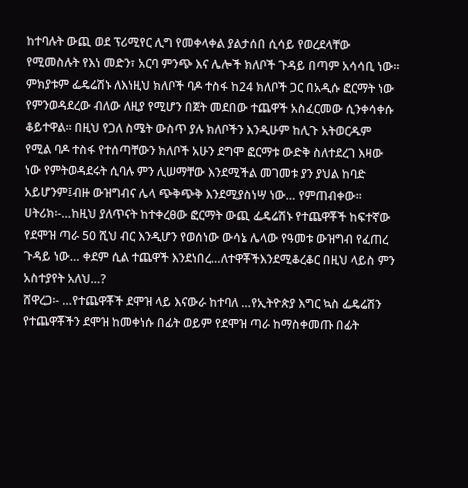ከተባሉት ውጪ ወደ ፕሪሚየር ሊግ የመቀላቀል ያልታሰበ ሲሳይ የወረደላቸው የሚመስሉት የእነ መድን፣ አርባ ምንጭ እና ሌሎች ክለቦች ጉዳይ በጣም አሳሳቢ ነው፡፡ ምክያቱም ፌዴሬሽኑ ለእነዚህ ክለቦች ባዶ ተስፋ ከ24 ክለቦች ጋር በአዲሱ ፎርማት ነው የምንወዳደረው ብለው ለዚያ የሚሆን በጀት መደበው ተጨዋች አስፈርመው ሲንቀሳቀሱ ቆይተዋል፡፡ በዚህ የጋለ ስሜት ውስጥ ያሉ ክለቦችን እንዲሁም ከሊጉ አትወርዱም የሚል ባዶ ተስፋ የተሰጣቸውን ክለቦች አሁን ደግሞ ፎርማቱ ውድቅ ስለተደረገ እዛው ነው የምትወዳደሩት ሲባሉ ምን ሊሠማቸው እንደሚችል መገመቱ ያን ያህል ከባድ አይሆንም፤ብዙ ውዝግብና ሌላ ጭቅጭቅ እንደሚያስነሣ ነው… የምጠብቀው፡፡
ሀትሪክ፡-…ከዚህ ያለጥናት ከተቀረፀው ፎርማት ውጪ ፌዴሬሽኑ የተጨዋቾች ከፍተኛው የደሞዝ ጣራ 50 ሺህ ብር እንዲሆን የወሰነው ውሳኔ ሌላው የዓመቱ ውዝግብ የፈጠረ ጉዳይ ነው… ቀደም ሲል ተጨዋች እንደነበረ…ለተዋቾችእንደሚቆረቆር በዚህ ላይስ ምን አስተያየት አለህ…?
ሸዋረጋ፡- …የተጨዋቾች ደሞዝ ላይ እናውራ ከተባለ …የኢትዮጵያ እግር ኳስ ፌዴሬሽን የተጨዋቾችን ደሞዝ ከመቀነሱ በፊት ወይም የደሞዝ ጣራ ከማስቀመጡ በፊት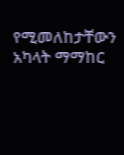የሚመለከታቸውን አካላት ማማከር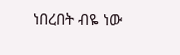ነበረበት ብዬ ነው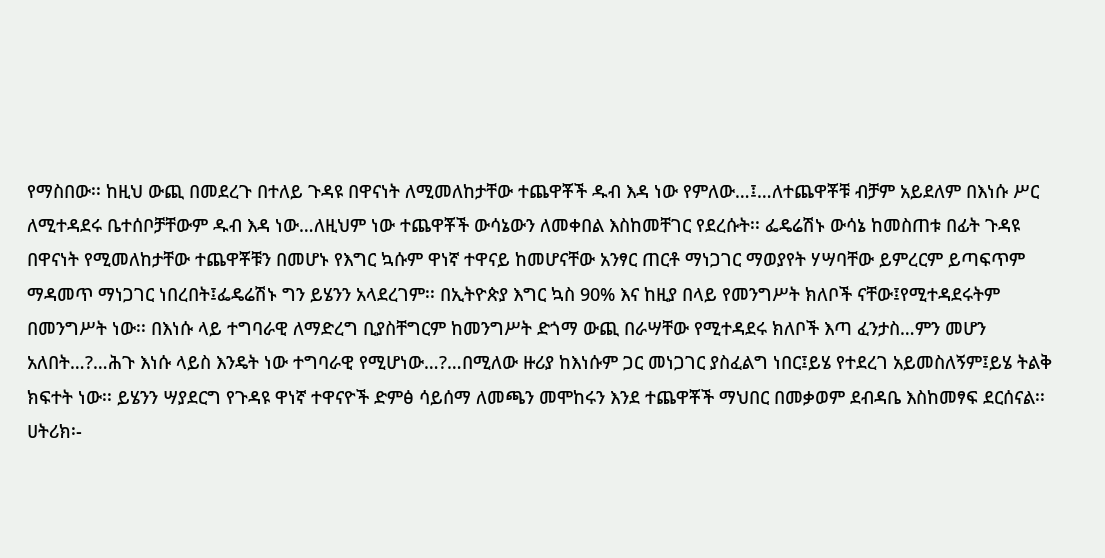የማስበው፡፡ ከዚህ ውጪ በመደረጉ በተለይ ጉዳዩ በዋናነት ለሚመለከታቸው ተጨዋቾች ዱብ እዳ ነው የምለው…፤…ለተጨዋቾቹ ብቻም አይደለም በእነሱ ሥር ለሚተዳደሩ ቤተሰቦቻቸውም ዱብ እዳ ነው…ለዚህም ነው ተጨዋቾች ውሳኔውን ለመቀበል እስከመቸገር የደረሱት፡፡ ፌዴሬሽኑ ውሳኔ ከመስጠቱ በፊት ጉዳዩ በዋናነት የሚመለከታቸው ተጨዋቾቹን በመሆኑ የእግር ኳሱም ዋነኛ ተዋናይ ከመሆናቸው አንፃር ጠርቶ ማነጋገር ማወያየት ሃሣባቸው ይምረርም ይጣፍጥም ማዳመጥ ማነጋገር ነበረበት፤ፌዴሬሽኑ ግን ይሄንን አላደረገም፡፡ በኢትዮጵያ እግር ኳስ 90% እና ከዚያ በላይ የመንግሥት ክለቦች ናቸው፤የሚተዳደሩትም በመንግሥት ነው፡፡ በእነሱ ላይ ተግባራዊ ለማድረግ ቢያስቸግርም ከመንግሥት ድጎማ ውጪ በራሣቸው የሚተዳደሩ ክለቦች እጣ ፈንታስ…ምን መሆን አለበት…?…ሕጉ እነሱ ላይስ እንዴት ነው ተግባራዊ የሚሆነው…?…በሚለው ዙሪያ ከእነሱም ጋር መነጋገር ያስፈልግ ነበር፤ይሄ የተደረገ አይመስለኝም፤ይሄ ትልቅ ክፍተት ነው፡፡ ይሄንን ሣያደርግ የጉዳዩ ዋነኛ ተዋናዮች ድምፅ ሳይሰማ ለመጫን መሞከሩን እንደ ተጨዋቾች ማህበር በመቃወም ደብዳቤ እስከመፃፍ ደርሰናል፡፡
ሀትሪክ፡-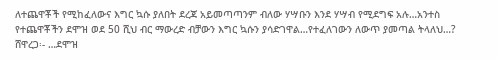ለተጨዋቾች የሚከፈለውና እግር ኳሱ ያለበት ደረጃ አይመጣጣንም ብለው ሃሣቡን እንደ ሃሣብ የሚደግፍ አሉ…አንተስ የተጨዋቾችን ደሞዝ ወደ 50 ሺህ ብር ማውረድ ብቻውን እግር ኳሱን ያሳድገዋል…የተፈለገውን ለውጥ ያመጣል ትላለህ…?
ሸዋረጋ፡- …ደሞዝ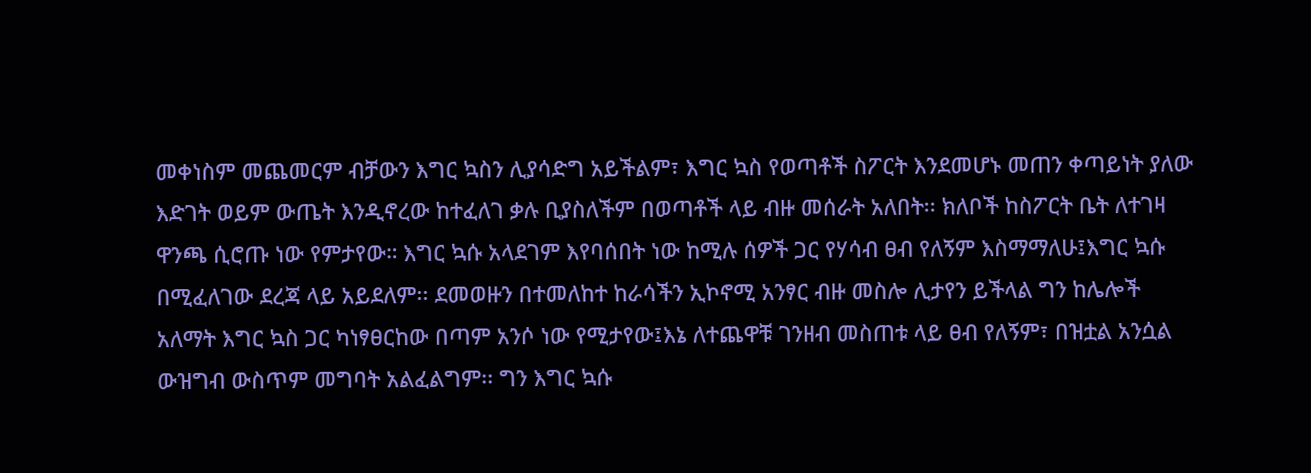መቀነስም መጨመርም ብቻውን እግር ኳስን ሊያሳድግ አይችልም፣ እግር ኳስ የወጣቶች ስፖርት እንደመሆኑ መጠን ቀጣይነት ያለው እድገት ወይም ውጤት እንዲኖረው ከተፈለገ ቃሉ ቢያስለችም በወጣቶች ላይ ብዙ መሰራት አለበት፡፡ ክለቦች ከስፖርት ቤት ለተገዛ ዋንጫ ሲሮጡ ነው የምታየው። እግር ኳሱ አላደገም እየባሰበት ነው ከሚሉ ሰዎች ጋር የሃሳብ ፀብ የለኝም እስማማለሁ፤እግር ኳሱ በሚፈለገው ደረጃ ላይ አይደለም፡፡ ደመወዙን በተመለከተ ከራሳችን ኢኮኖሚ አንፃር ብዙ መስሎ ሊታየን ይችላል ግን ከሌሎች አለማት እግር ኳስ ጋር ካነፃፀርከው በጣም አንሶ ነው የሚታየው፤እኔ ለተጨዋቹ ገንዘብ መስጠቱ ላይ ፀብ የለኝም፣ በዝቷል አንሷል ውዝግብ ውስጥም መግባት አልፈልግም፡፡ ግን እግር ኳሱ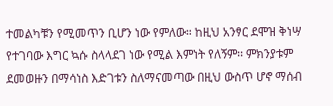ተመልካቹን የሚመጥን ቢሆን ነው የምለው። ከዚህ አንፃር ደሞዝ ቅነሣ የተገባው እግር ኳሱ ስላላደገ ነው የሚል እምነት የለኝም፡፡ ምክንያቱም ደመወዙን በማሳነስ እድገቱን ስለማናመጣው በዚህ ውስጥ ሆኖ ማሰብ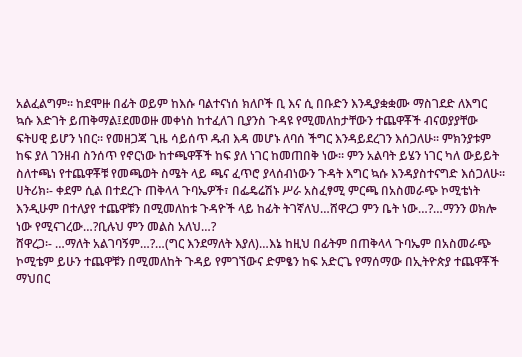አልፈልግም፡፡ ከደሞዙ በፊት ወይም ከእሱ ባልተናነሰ ክለቦች ቢ እና ሲ በቡድን እንዲያቋቋሙ ማስገደድ ለእግር ኳሱ እድገት ይጠቅማል፤ደመወዙ መቀነስ ከተፈለገ ቢያንስ ጉዳዩ የሚመለከታቸውን ተጨዋቾች ብናወያያቸው ፍትሀዊ ይሆን ነበር፡፡ የመዘጋጃ ጊዜ ሳይሰጥ ዱብ እዳ መሆኑ ለባሰ ችግር እንዳይደረገን እሰጋለሁ፡፡ ምክንያቱም ከፍ ያለ ገንዘብ ስንሰጥ የኖርነው ከተጫዋቾች ከፍ ያለ ነገር ከመጠበቅ ነው። ምን አልባት ይሄን ነገር ካለ ውይይት ስለተጫነ የተጨዋቾቹ የመጫወት ስሜት ላይ ጫና ፈጥሮ ያላሰብነውን ጉዳት እግር ኳሱ እንዳያስተናግድ እሰጋለሁ፡፡
ሀትሪክ፡- ቀደም ሲል በተደረጉ ጠቅላላ ጉባኤዎች፣ በፌዴሬሽኑ ሥራ አስፈፃሚ ምርጫ በአስመራጭ ኮሚቴነት እንዲሁም በተለያየ ተጨዋቹን በሚመለከቱ ጉዳዮች ላይ ከፊት ትገኛለህ…ሸዋረጋ ምን ቤት ነው…?…ማንን ወክሎ ነው የሚናገረው…?ቢሉህ ምን መልስ አለህ…?
ሸዋረጋ፡- …ማለት አልገባኝም…?…(ግር እንደማለት እያለ)…እኔ ከዚህ በፊትም በጠቅላላ ጉባኤም በአስመራጭ ኮሚቴም ይሁን ተጨዋቹን በሚመለከት ጉዳይ የምገኘውና ድምፄን ከፍ አድርጌ የማሰማው በኢትዮጵያ ተጨዋቾች ማህበር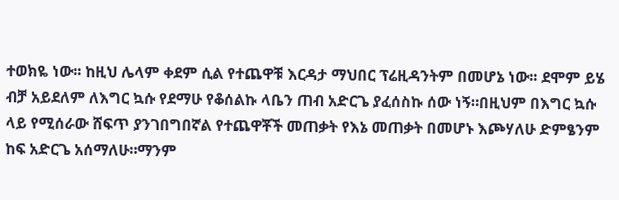ተወክዬ ነው፡፡ ከዚህ ሌላም ቀደም ሲል የተጨዋቹ እርዳታ ማህበር ፕሬዚዳንትም በመሆኔ ነው፡፡ ደሞም ይሄ ብቻ አይደለም ለእግር ኳሱ የደማሁ የቆሰልኩ ላቤን ጠብ አድርጌ ያፈሰስኩ ሰው ነኝ።በዚህም በእግር ኳሱ ላይ የሚሰራው ሸፍጥ ያንገበግበኛል የተጨዋቾች መጠቃት የእኔ መጠቃት በመሆኑ እጮሃለሁ ድምፄንም ከፍ አድርጌ አሰማለሁ።ማንም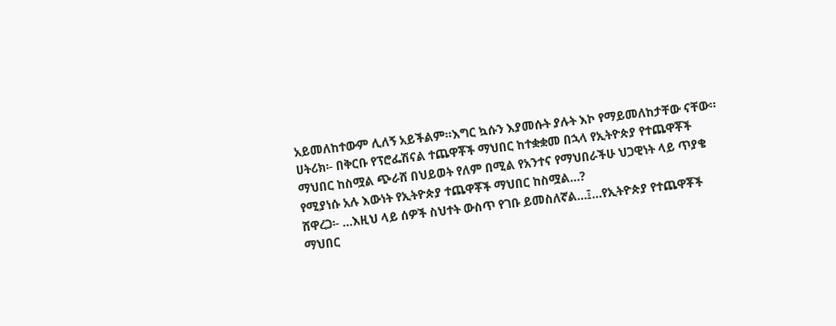አይመለከተውም ሊለኝ አይችልም።እግር ኳሱን እያመሱት ያሉት እኮ የማይመለከታቸው ናቸው።
ሀትሪክ፡- በቅርቡ የፕሮፌሽናል ተጨዋቾች ማህበር ከተቋቋመ በኋላ የኢትዮጵያ የተጨዋቾች ማህበር ከስሟል ጭራሸ በህይወት የለም በሚል የአንተና የማህበራችሁ ህጋዊነት ላይ ጥያቄ የሚያነሱ አሉ እውነት የኢትዮጵያ ተጨዋቾች ማህበር ከስሟል…?
ሸዋረጋ፡- …እዚህ ላይ ሰዎች ስህተት ውስጥ የገቡ ይመስለኛል…፤…የኢትዮጵያ የተጨዋቾች ማህበር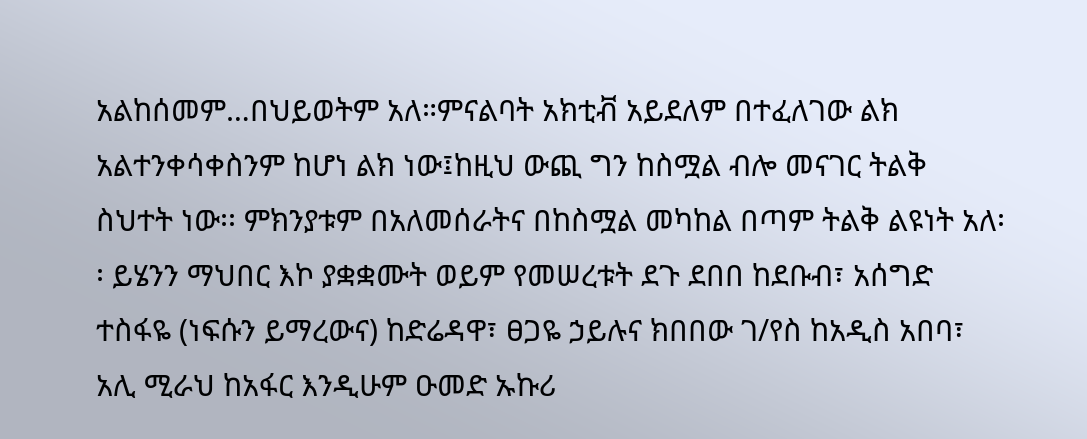አልከሰመም…በህይወትም አለ።ምናልባት አክቲቭ አይደለም በተፈለገው ልክ አልተንቀሳቀስንም ከሆነ ልክ ነው፤ከዚህ ውጪ ግን ከስሟል ብሎ መናገር ትልቅ ስህተት ነው፡፡ ምክንያቱም በአለመሰራትና በከስሟል መካከል በጣም ትልቅ ልዩነት አለ፡፡ ይሄንን ማህበር እኮ ያቋቋሙት ወይም የመሠረቱት ደጉ ደበበ ከደቡብ፣ አሰግድ ተስፋዬ (ነፍሱን ይማረውና) ከድሬዳዋ፣ ፀጋዬ ኃይሉና ክበበው ገ/የስ ከአዲስ አበባ፣ አሊ ሚራህ ከአፋር እንዲሁም ዑመድ ኡኩሪ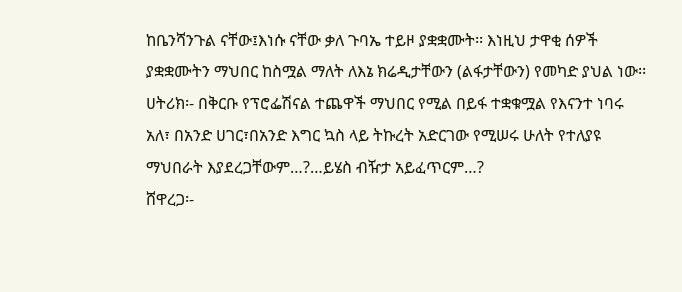ከቤንሻንጉል ናቸው፤እነሱ ናቸው ቃለ ጉባኤ ተይዞ ያቋቋሙት፡፡ እነዚህ ታዋቂ ሰዎች ያቋቋሙትን ማህበር ከስሟል ማለት ለእኔ ክሬዲታቸውን (ልፋታቸውን) የመካድ ያህል ነው፡፡
ሀትሪክ፡- በቅርቡ የፕሮፌሽናል ተጨዋች ማህበር የሚል በይፋ ተቋቁሟል የእናንተ ነባሩ አለ፣ በአንድ ሀገር፣በአንድ እግር ኳስ ላይ ትኩረት አድርገው የሚሠሩ ሁለት የተለያዩ ማህበራት እያደረጋቸውም…?…ይሄስ ብዥታ አይፈጥርም…?
ሸዋረጋ፡-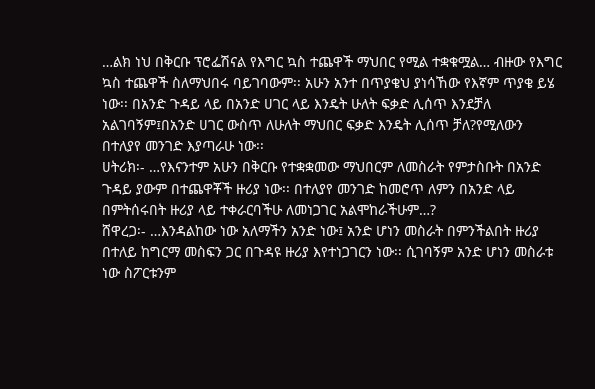…ልክ ነህ በቅርቡ ፕሮፌሽናል የእግር ኳስ ተጨዋች ማህበር የሚል ተቋቁሟል… ብዙው የእግር ኳስ ተጨዋች ስለማህበሩ ባይገባውም፡፡ አሁን አንተ በጥያቄህ ያነሳኸው የእኛም ጥያቄ ይሄ ነው፡፡ በአንድ ጉዳይ ላይ በአንድ ሀገር ላይ እንዴት ሁለት ፍቃድ ሊሰጥ እንደቻለ አልገባኝም፤በአንድ ሀገር ውስጥ ለሁለት ማህበር ፍቃድ እንዴት ሊሰጥ ቻለ?የሚለውን በተለያየ መንገድ እያጣራሁ ነው፡፡
ሀትሪክ፡- …የእናንተም አሁን በቅርቡ የተቋቋመው ማህበርም ለመስራት የምታስቡት በአንድ ጉዳይ ያውም በተጨዋቾች ዙሪያ ነው፡፡ በተለያየ መንገድ ከመሮጥ ለምን በአንድ ላይ በምትሰሩበት ዙሪያ ላይ ተቀራርባችሁ ለመነጋገር አልሞከራችሁም…?
ሸዋረጋ፡- …እንዳልከው ነው አለማችን አንድ ነው፤ አንድ ሆነን መስራት በምንችልበት ዙሪያ በተለይ ከግርማ መስፍን ጋር በጉዳዩ ዙሪያ እየተነጋገርን ነው፡፡ ሲገባኝም አንድ ሆነን መስራቱ ነው ስፖርቱንም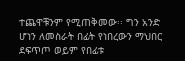ተጨዋቹንም የሚጠቅመው፡፡ ግን አንድ ሆነን ለመስራት በፊት የነበረውን ማህበር ደፍጥጦ ወይም የበፊቱ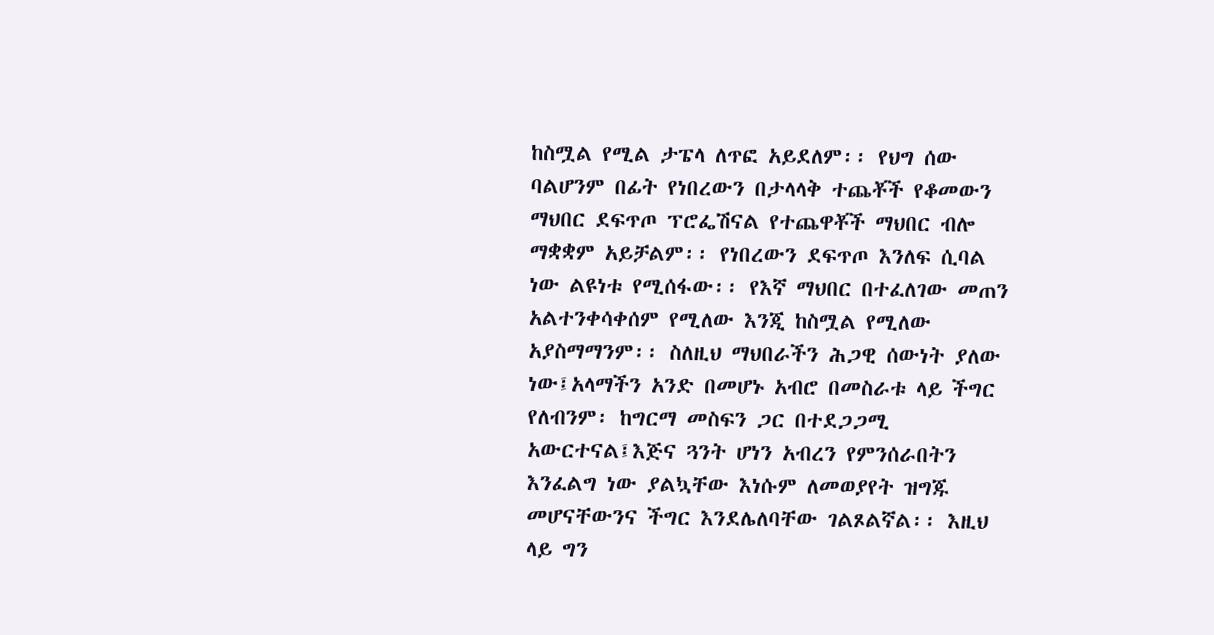ከስሟል የሚል ታፔላ ለጥፎ አይደለም፡፡ የህግ ሰው ባልሆንም በፊት የነበረውን በታላላቅ ተጨቾች የቆመውን ማህበር ደፍጥጦ ፕሮፌሽናል የተጨዋቾች ማህበር ብሎ ማቋቋም አይቻልም፡፡ የነበረውን ደፍጥጦ እንለፍ ሲባል ነው ልዩነቱ የሚሰፋው፡፡ የእኛ ማህበር በተፈለገው መጠን አልተንቀሳቀሰም የሚለው እንጂ ከስሟል የሚለው አያስማማንም፡፡ ስለዚህ ማህበራችን ሕጋዊ ሰውነት ያለው ነው፤አላማችን አንድ በመሆኑ አብሮ በመስራቱ ላይ ችግር የለብንም፡ ከግርማ መስፍን ጋር በተደጋጋሚ አውርተናል፤እጅና ጓንት ሆነን አብረን የምንሰራበትን እንፈልግ ነው ያልኳቸው እነሱም ለመወያየት ዝግጁ መሆናቸውንና ችግር እንደሌለባቸው ገልጾልኛል፡፡ እዚህ ላይ ግን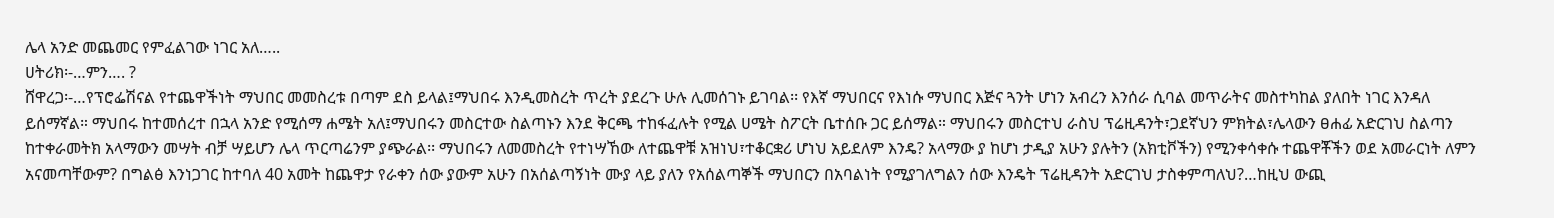ሌላ አንድ መጨመር የምፈልገው ነገር አለ…..
ሀትሪክ፡-…ምን…. ?
ሸዋረጋ፡-…የፕሮፌሽናል የተጨዋችነት ማህበር መመስረቱ በጣም ደስ ይላል፤ማህበሩ እንዲመስረት ጥረት ያደረጉ ሁሉ ሊመሰገኑ ይገባል፡፡ የእኛ ማህበርና የእነሱ ማህበር እጅና ጓንት ሆነን አብረን እንሰራ ሲባል መጥራትና መስተካከል ያለበት ነገር እንዳለ ይሰማኛል። ማህበሩ ከተመሰረተ በኋላ አንድ የሚሰማ ሐሜት አለ፤ማህበሩን መስርተው ስልጣኑን እንደ ቅርጫ ተከፋፈሉት የሚል ሀሜት ስፖርት ቤተሰቡ ጋር ይሰማል። ማህበሩን መስርተህ ራስህ ፕሬዚዳንት፣ጋደኛህን ምክትል፣ሌላውን ፀሐፊ አድርገህ ስልጣን ከተቀራመትክ አላማውን መሣት ብቻ ሣይሆን ሌላ ጥርጣሬንም ያጭራል፡፡ ማህበሩን ለመመስረት የተነሣኸው ለተጨዋቹ አዝነህ፣ተቆርቋሪ ሆነህ አይደለም እንዴ? አላማው ያ ከሆነ ታዲያ አሁን ያሉትን (አክቲቮችን) የሚንቀሳቀሱ ተጨዋቾችን ወደ አመራርነት ለምን አናመጣቸውም? በግልፅ እንነጋገር ከተባለ 40 አመት ከጨዋታ የራቀን ሰው ያውም አሁን በአሰልጣኝነት ሙያ ላይ ያለን የአሰልጣኞች ማህበርን በአባልነት የሚያገለግልን ሰው እንዴት ፕሬዚዳንት አድርገህ ታስቀምጣለህ?…ከዚህ ውጪ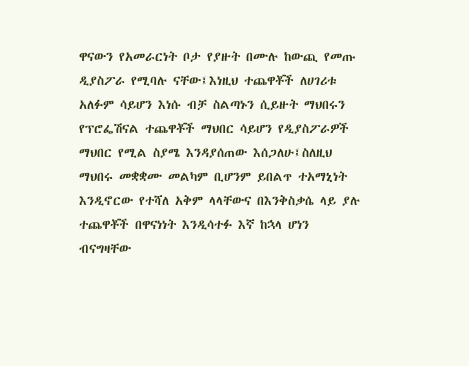ዋናውን የአመራርነት ቦታ የያዙት በሙሉ ከውጪ የመጡ ዲያስፖራ የሚባሉ ናቸው፤እነዚህ ተጨዋቾች ለሀገሪቱ አለፉም ሳይሆን እነሱ ብቻ ስልጣኑን ሲይዙት ማህበሩን የፕሮፌሽናል ተጨዋቾች ማህበር ሳይሆን የዲያስፖራዎች ማህበር የሚል ስያሜ እንዳያሰጠው እሰጋለሁ፤ስለዚህ ማህበሩ መቋቋሙ መልካም ቢሆንም ይበልጥ ተአማኒነት እንዲኖርው የተሻለ አቅም ላላቸውና በእንቅስቃሴ ላይ ያሉ ተጨዋቾች በዋናነነት እንዲሳተፉ እኛ ከኋላ ሆነን ብናግዛቸው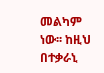መልካም ነው፡፡ ከዚህ በተቃራኒ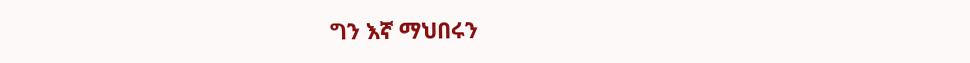ግን እኛ ማህበሩን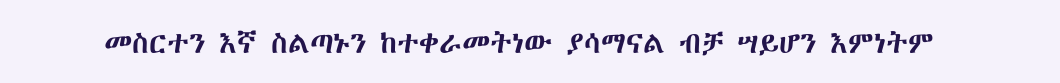መስርተን እኛ ስልጣኑን ከተቀራመትነው ያሳማናል ብቻ ሣይሆን እምነትም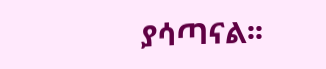ያሳጣናል፡፡